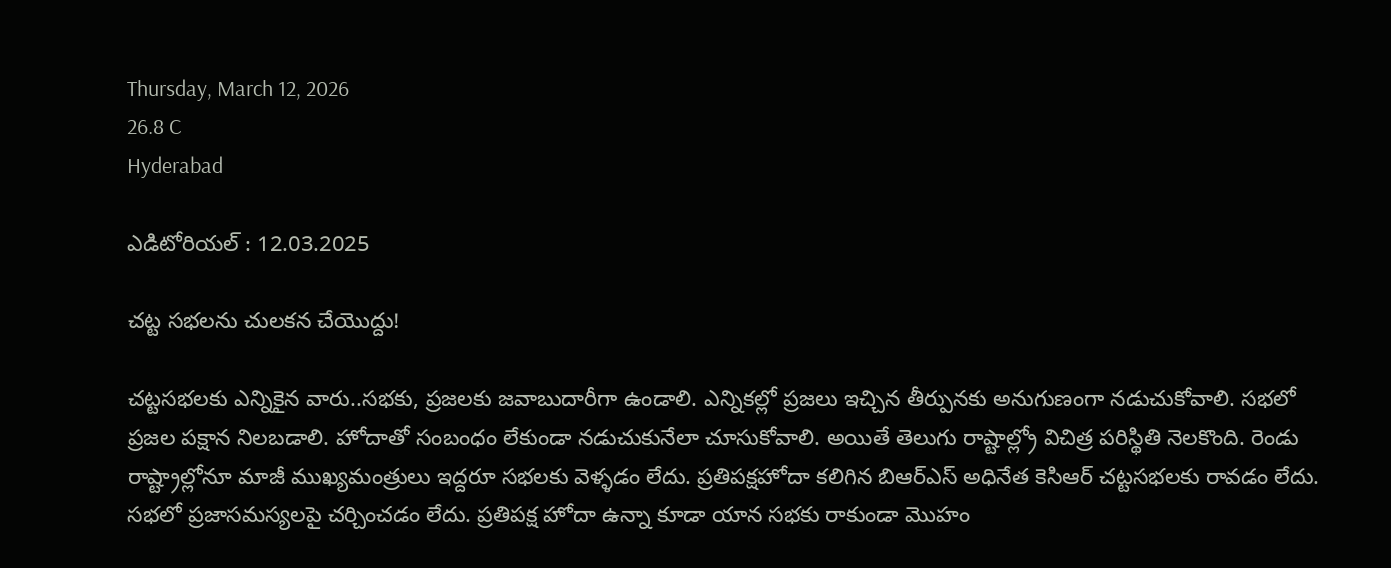Thursday, March 12, 2026
26.8 C
Hyderabad

ఎడిటోరియల్ : 12.03.2025

చట్ట సభలను చులకన చేయొద్దు!

చట్టసభలకు ఎన్నికైన వారు..సభకు, ప్రజలకు జవాబుదారీగా ఉండాలి. ఎన్నికల్లో ప్రజలు ఇచ్చిన తీర్పునకు అనుగుణంగా నడుచుకోవాలి. సభలో ప్రజల పక్షాన నిలబడాలి. హోదాతో సంబంధం లేకుండా నడుచుకునేలా చూసుకోవాలి. అయితే తెలుగు రాష్టాల్ల్రో విచిత్ర పరిస్థితి నెలకొంది. రెండు రాష్ట్రాల్లోనూ మాజీ ముఖ్యమంత్రులు ఇద్దరూ సభలకు వెళ్ళడం లేదు. ప్రతిపక్షహోదా కలిగిన బిఆర్‌ఎస్‌ అధినేత కెసిఆర్‌ చట్టసభలకు రావడం లేదు. సభలో ప్రజాసమస్యలపై చర్చించడం లేదు. ప్రతిపక్ష హోదా ఉన్నా కూడా యాన సభకు రాకుండా మొహం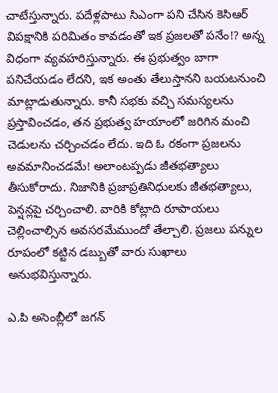చాటేస్తున్నారు. పదేళ్లపాటు సిఎంగా పని చేసిన కెసిఆర్‌ విపక్షానికి పరిమితం కావడంతో ఇక ప్రజలతో పనేం!? అన్న విధంగా వ్యవహరిస్తున్నారు. ఈ ప్రభుత్వం బాగా పనిచేయడం లేదని, ఇక అంతు తేలుస్తానని బయటనుంచి మాట్లాడుతున్నారు. కానీ సభకు వచ్చి సమస్యలను ప్రస్తావించడం, తన ప్రభుత్వ హయాంలో జరిగిన మంచి చెడులను చర్చించడం లేదు. ఇది ఓ రకంగా ప్రజలను అవమానించడమే! అలాంటప్పడు జీతభత్యాలు తీసుకోరాదు. నిజానికి ప్రజాప్రతినిధులకు జీతభత్యాలు, పెన్షన్లపై చర్చించాలి. వారికి కోట్లాది రూపాయలు చెల్లించాల్సిన అవసరమేముందో తేల్చాలి. ప్రజలు పన్నుల రూపంలో కట్టిన డబ్బుతో వారు సుఖాలు అనుభవిస్తున్నారు.

ఎ.పి అసెంబ్లీలో జగన్‌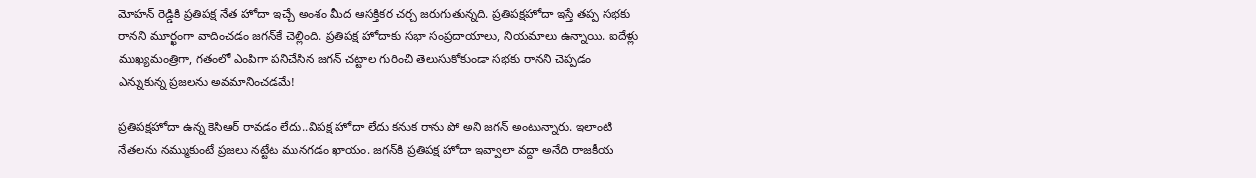మోహన్‌ రెడ్డికి ప్రతిపక్ష నేత హోదా ఇచ్చే అంశం మీద ఆసక్తికర చర్చ జరుగుతున్నది. ప్రతిపక్షహోదా ఇస్తే తప్ప సభకు రానని మూర్ఖంగా వాదించడం జగన్‌కే చెల్లింది. ప్రతిపక్ష హోదాకు సభా సంప్రదాయాలు, నియమాలు ఉన్నాయి. ఐదేళ్లు ముఖ్యమంత్రిగా, గతంలో ఎంపిగా పనిచేసిన జగన్‌ చట్టాల గురించి తెలుసుకోకుండా సభకు రానని చెప్పడం ఎన్నుకున్న ప్రజలను అవమానించడమే!

ప్రతిపక్షహోదా ఉన్న కెసిఆర్‌ రావడం లేదు..విపక్ష హోదా లేదు కనుక రాను పో అని జగన్‌ అంటున్నారు. ఇలాంటి నేతలను నమ్ముకుంటే ప్రజలు నట్టేట మునగడం ఖాయం. జగన్‌కి ప్రతిపక్ష హోదా ఇవ్వాలా వద్దా అనేది రాజకీయ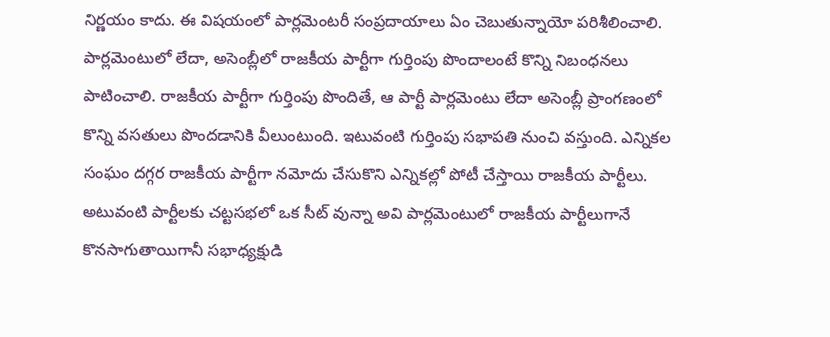నిర్ణయం కాదు. ఈ విషయంలో పార్లమెంటరీ సంప్రదాయాలు ఏం చెబుతున్నాయో పరిశీలించాలి. పార్లమెంటులో లేదా, అసెంబ్లీలో రాజకీయ పార్టీగా గుర్తింపు పొందాలంటే కొన్ని నిబంధనలు పాటించాలి. రాజకీయ పార్టీగా గుర్తింపు పొందితే, ఆ పార్టీ పార్లమెంటు లేదా అసెంబ్లీ ప్రాంగణంలో కొన్ని వసతులు పొందడానికి వీలుంటుంది. ఇటువంటి గుర్తింపు సభాపతి నుంచి వస్తుంది. ఎన్నికల సంఘం దగ్గర రాజకీయ పార్టీగా నమోదు చేసుకొని ఎన్నికల్లో పోటీ చేస్తాయి రాజకీయ పార్టీలు. అటువంటి పార్టీలకు చట్టసభలో ఒక సీట్‌ వున్నా అవి పార్లమెంటులో రాజకీయ పార్టీలుగానే కొనసాగుతాయిగానీ సభాధ్యక్షుడి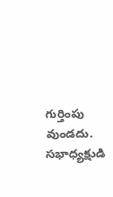గుర్తింపు వుండదు. సభాధ్యక్షుడి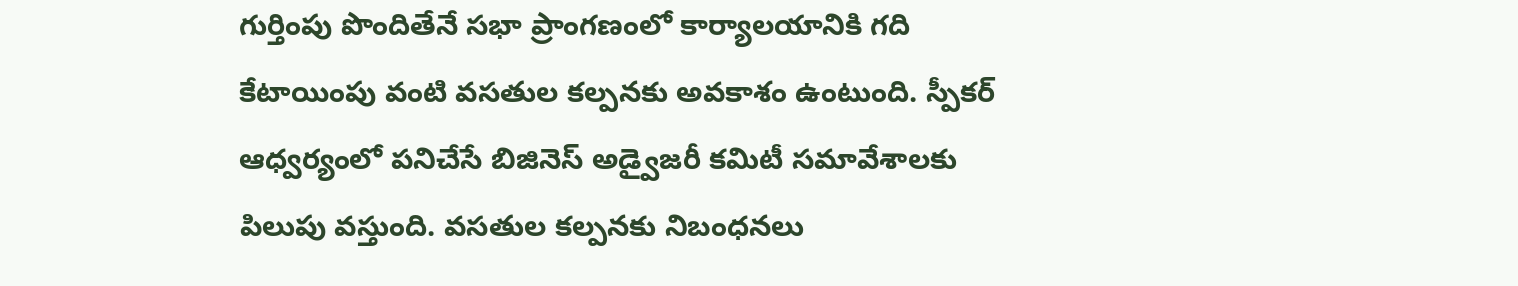గుర్తింపు పొందితేనే సభా ప్రాంగణంలో కార్యాలయానికి గది కేటాయింపు వంటి వసతుల కల్పనకు అవకాశం ఉంటుంది. స్పీకర్‌ ఆధ్వర్యంలో పనిచేసే బిజినెస్‌ అడ్వైజరీ కమిటీ సమావేశాలకు పిలుపు వస్తుంది. వసతుల కల్పనకు నిబంధనలు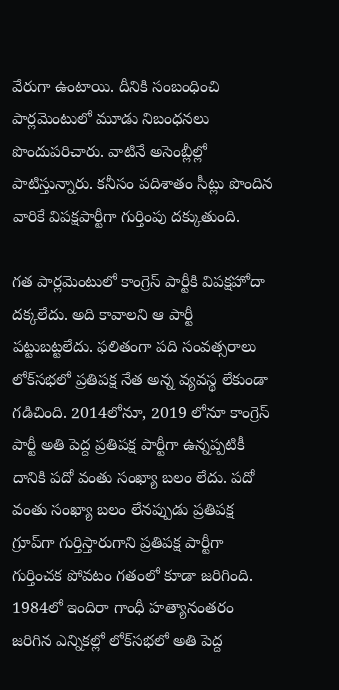వేరుగా ఉంటాయి. దీనికి సంబంధించి పార్లమెంటులో మూడు నిబంధనలు పొందుపరిచారు. వాటినే అసెంబ్లీల్లో పాటిస్తున్నారు. కనీసం పదిశాతం సీట్లు పొందిన వారికే విపక్షపార్టీగా గుర్తింపు దక్కుతుంది.

గత పార్లమెంటులో కాంగ్రెస్‌ పార్టీకి విపక్షహోదా దక్కలేదు. అది కావాలని ఆ పార్టీ పట్టుబట్టలేదు. ఫలితంగా పది సంవత్సరాలు లోక్‌సభలో ప్రతిపక్ష నేత అన్న వ్యవస్థ లేకుండా గడిచింది. 2014లోనూ, 2019 లోనూ కాంగ్రెస్‌ పార్టీ అతి పెద్ద ప్రతిపక్ష పార్టీగా ఉన్నప్పటికీ దానికి పదో వంతు సంఖ్యా బలం లేదు. పదో వంతు సంఖ్యా బలం లేనప్పుడు ప్రతిపక్ష గ్రూప్‌గా గుర్తిస్తారుగాని ప్రతిపక్ష పార్టీగా గుర్తించక పోవటం గతంలో కూడా జరిగింది. 1984లో ఇందిరా గాంధీ హత్యానంతరం జరిగిన ఎన్నికల్లో లోక్‌సభలో అతి పెద్ద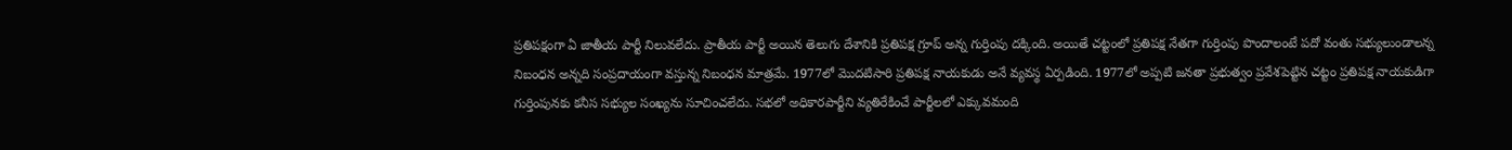ప్రతిపక్షంగా ఏ జాతీయ పార్టీ నిలువలేదు. ప్రాతీయ పార్టీ అయిన తెలుగు దేశానికి ప్రతిపక్ష గ్రూప్‌ అన్న గుర్తింపు దక్కింది. అయితే చట్టంలో ప్రతిపక్ష నేతగా గుర్తింపు పొందాలంటే పదో వంతు సభ్యులుండాలన్న నిబంధన అన్నది సంప్రదాయంగా వస్తున్న నిబంధన మాత్రమే. 1977లో మొదటిసారి ప్రతిపక్ష నాయకుడు అనే వ్యవస్థ ఏర్పడింది. 1977లో అప్పటి జనతా ప్రభుత్వం ప్రవేశపెట్టిన చట్టం ప్రతిపక్ష నాయకుడిగా గుర్తింపునకు కనీస సభ్యుల సంఖ్యను సూచించలేదు. సభలో అధికారపార్టీని వ్యతిరేకించే పార్టీలలో ఎక్కువమంది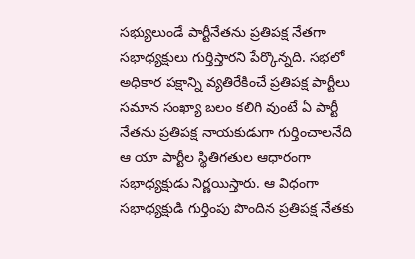సభ్యులుండే పార్టీనేతను ప్రతిపక్ష నేతగా సభాధ్యక్షులు గుర్తిస్తారని పేర్కొన్నది. సభలో అధికార పక్షాన్ని వ్యతిరేకించే ప్రతిపక్ష పార్టీలు సమాన సంఖ్యా బలం కలిగి వుంటే ఏ పార్టీ నేతను ప్రతిపక్ష నాయకుడుగా గుర్తించాలనేది ఆ యా పార్టీల స్థితిగతుల ఆధారంగా సభాధ్యక్షుడు నిర్ణయిస్తారు. ఆ విధంగా సభాధ్యక్షుడి గుర్తింపు పొందిన ప్రతిపక్ష నేతకు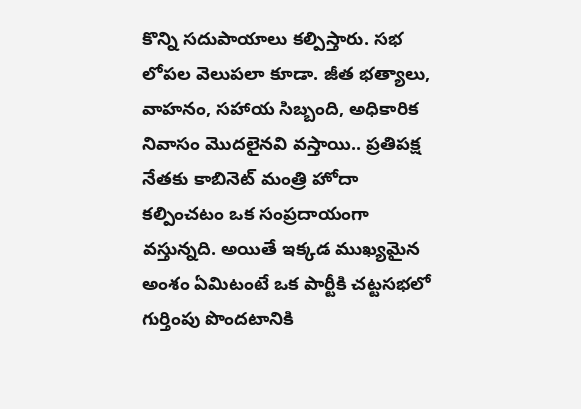కొన్ని సదుపాయాలు కల్పిస్తారు. సభ లోపల వెలుపలా కూడా. జీత భత్యాలు, వాహనం, సహాయ సిబ్బంది, అధికారిక నివాసం మొదలైనవి వస్తాయి.. ప్రతిపక్ష నేతకు కాబినెట్‌ మంత్రి హోదా కల్పించటం ఒక సంప్రదాయంగా వస్తున్నది. అయితే ఇక్కడ ముఖ్యమైన అంశం ఏమిటంటే ఒక పార్టీకి చట్టసభలో గుర్తింపు పొందటానికి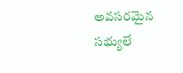అవసరమైన సభ్యులే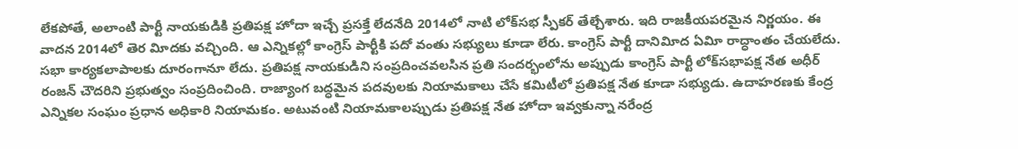లేకపోతే, అలాంటి పార్టీ నాయకుడికి ప్రతిపక్ష హోదా ఇచ్చే ప్రసక్తే లేదనేది 2014లో నాటి లోక్‌సభ స్పీకర్‌ తేల్చేశారు. ఇది రాజకీయపరమైన నిర్ణయం. ఈ వాదన 2014లో తెర విూదకు వచ్చింది. ఆ ఎన్నికల్లో కాంగ్రెస్‌ పార్టీకి పదో వంతు సభ్యులు కూడా లేరు. కాంగ్రెస్‌ పార్టీ దానివిూద ఏవిూ రాద్ధాంతం చేయలేదు. సభా కార్యకలాపాలకు దూరంగానూ లేదు. ప్రతిపక్ష నాయకుడిని సంప్రదించవలసిన ప్రతి సందర్భంలోను అప్పుడు కాంగ్రెస్‌ పార్టీ లోక్‌సభాపక్ష నేత అధీర్‌ రంజన్‌ చౌదరిని ప్రభుత్వం సంప్రదించింది. రాజ్యాంగ బద్ధమైన పదవులకు నియామకాలు చేసే కమిటీలో ప్రతిపక్ష నేత కూడా సభ్యుడు. ఉదాహరణకు కేంద్ర ఎన్నికల సంఘం ప్రధాన అధికారి నియామకం. అటువంటి నియామకాలప్పుడు ప్రతిపక్ష నేత హోదా ఇవ్వకున్నా నరేంద్ర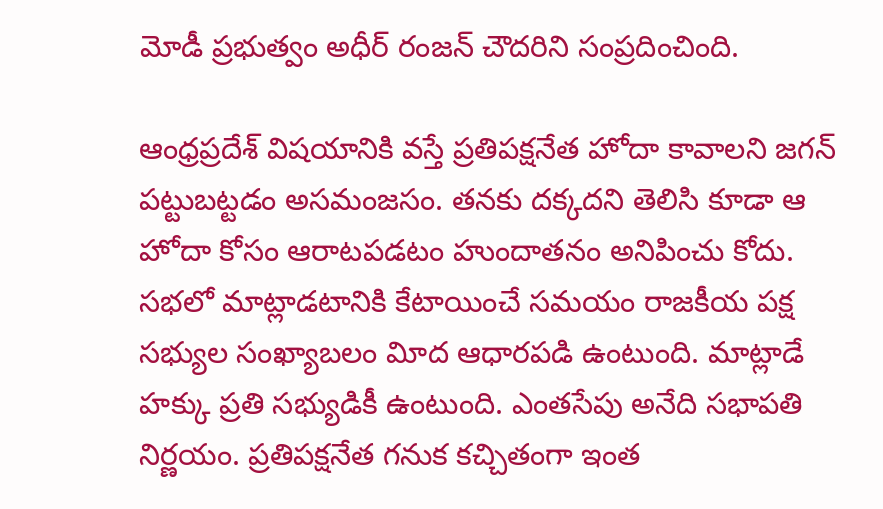మోడీ ప్రభుత్వం అధీర్‌ రంజన్‌ చౌదరిని సంప్రదించింది.

ఆంధ్రప్రదేశ్‌ విషయానికి వస్తే ప్రతిపక్షనేత హోదా కావాలని జగన్‌ పట్టుబట్టడం అసమంజసం. తనకు దక్కదని తెలిసి కూడా ఆ హోదా కోసం ఆరాటపడటం హుందాతనం అనిపించు కోదు. సభలో మాట్లాడటానికి కేటాయించే సమయం రాజకీయ పక్ష సభ్యుల సంఖ్యాబలం విూద ఆధారపడి ఉంటుంది. మాట్లాడే హక్కు ప్రతి సభ్యుడికీ ఉంటుంది. ఎంతసేపు అనేది సభాపతి నిర్ణయం. ప్రతిపక్షనేత గనుక కచ్చితంగా ఇంత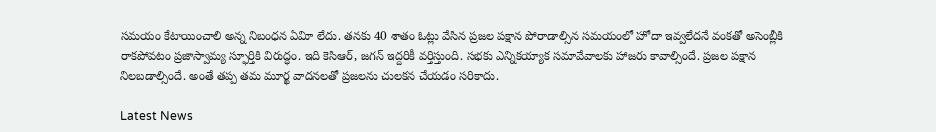సమయం కేటాయించాలి అన్న నిబంధన ఏవిూ లేదు. తనకు 40 శాతం ఓట్లు వేసిన ప్రజల పక్షాన పోరాడాల్సిన సమయంలో హోదా ఇవ్వలేదనే వంకతో అసెంబ్లీకి రాకపోవటం ప్రజాస్వామ్య స్ఫూర్తికి విరుద్ధం. ఇది కెసిఆర్‌, జగన్‌ ఇద్దరికీ వర్తిస్తుంది. సభకు ఎన్నికయ్యాక సమావేవాలకు హాజరు కావాల్సిందే. ప్రజల పక్షాన నిలబడాల్సిందే. అంతే తప్ప తమ మూర్ఖ వాదనలతో ప్రజలను చులకన చేయడం సరికాదు.

Latest News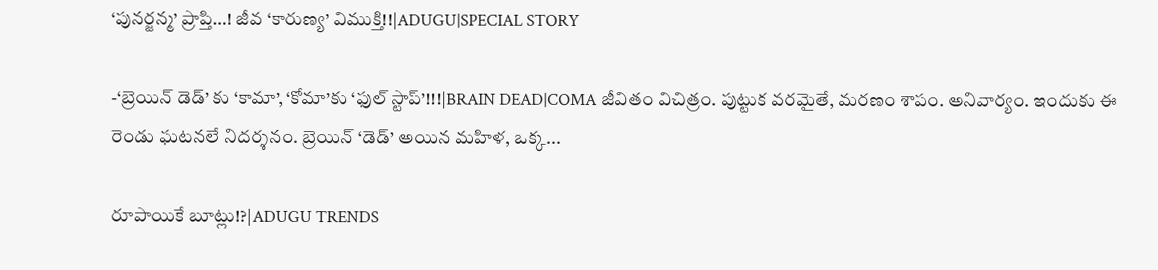‘పునర్జన్మ’ ప్రాప్తి…! జీవ ‘కారుణ్య’ విముక్తి!!|ADUGU|SPECIAL STORY

-‘బ్రెయిన్ డెడ్’ కు ‘కామా’, ‘కోమా’కు ‘ఫుల్ స్టాప్’!!!|BRAIN DEAD|COMA జీవితం విచిత్రం. పుట్టుక వరమైతే, మరణం శాపం. అనివార్యం. ఇందుకు ఈ రెండు ఘటనలే నిదర్శనం. బ్రెయిన్ ‘డెడ్’ అయిన మహిళ, ఒక్క...

రూపాయికే బూట్లు!?|ADUGU TRENDS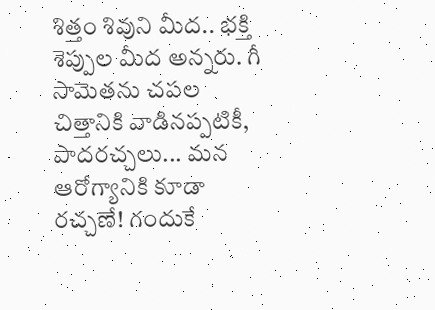శిత్తం శివుని మీద.. భక్తి శెప్పుల మీద అన్నరు. గీ సామెతను చపల చిత్తానికి వాడినప్పటికీ, పాదరచ్చలు... మన ఆరోగ్యానికి కూడా రచ్చణే! గందుకే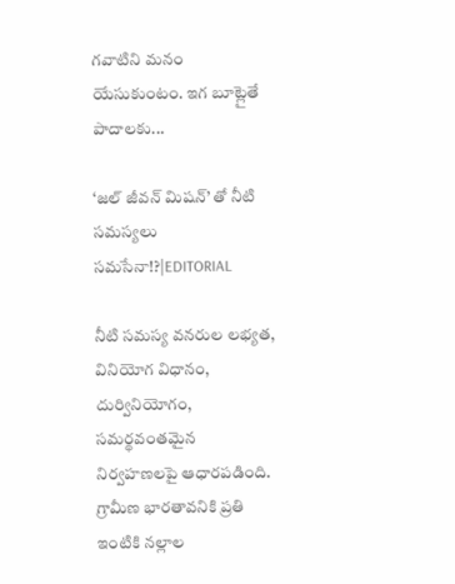గవాటిని మనం యేసుకుంటం. ఇగ బూట్లైతే పాదాలకు...

‘జల్ జీవన్ మిషన్’ తో నీటి సమస్యలు సమసేనా!?|EDITORIAL

నీటి సమస్య వనరుల లభ్యత, వినియోగ విధానం, దుర్వినియోగం, సమర్థవంతమైన నిర్వహణలపై ఆధారపడింది. గ్రామీణ భారతావనికి ప్రతి ఇంటికి నల్లాల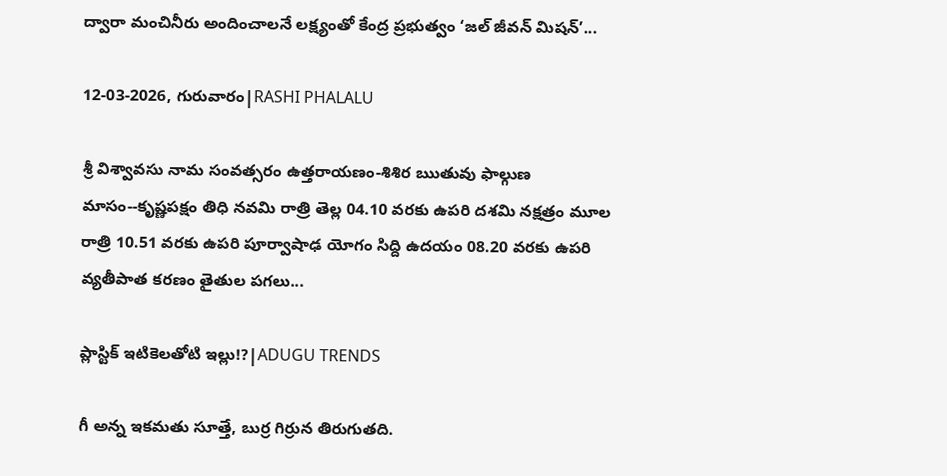ద్వారా మంచినీరు అందించాలనే లక్ష్యంతో కేంద్ర ప్రభుత్వం ‘జల్ జీవన్ మిషన్’...

12-03-2026, గురువారం|RASHI PHALALU

శ్రీ విశ్వావసు నామ సంవత్సరం ఉత్తరాయణం-శిశిర ఋతువు ఫాల్గుణ మాసం--కృష్ణపక్షం తిధి నవమి రాత్రి తెల్ల 04.10 వరకు ఉపరి దశమి నక్షత్రం మూల రాత్రి 10.51 వరకు ఉపరి పూర్వాషాఢ యోగం సిద్ది ఉదయం 08.20 వరకు ఉపరి వ్యతీపాత కరణం తైతుల పగలు...

ప్లాస్టిక్ ఇటికెలతోటి ఇల్లు!?|ADUGU TRENDS

గీ అన్న ఇకమతు సూత్తే, బుర్ర గిర్రున తిరుగుతది.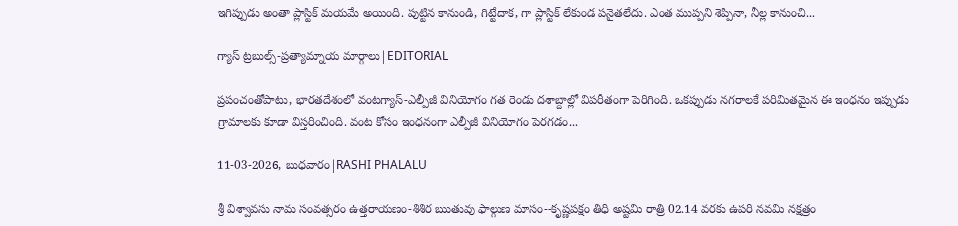ఇగిప్పుడు అంతా ప్లాస్టిక్ మయమే అయింది. పుట్టిన కానుండి, గిట్టేదాక, గా ప్లాస్టిక్ లేకుండ పనైతలేదు. ఎంత ముప్పని శెప్పినా, నీల్ల కానుంచి...

గ్యాస్ ట్రబుల్స్-ప్రత్యామ్నాయ మార్గాలు|EDITORIAL

ప్రపంచంతోపాటు, భారతదేశంలో వంటగ్యాస్‌-ఎల్పీజీ వినియోగం గత రెండు దశాబ్దాల్లో విపరీతంగా పెరిగింది. ఒకప్పుడు నగరాలకే పరిమితమైన ఈ ఇంధనం ఇప్పుడు గ్రామాలకు కూడా విస్తరించింది. వంట కోసం ఇంధనంగా ఎల్పీజీ వినియోగం పెరగడం...

11-03-2026, బుధవారం|RASHI PHALALU

శ్రీ విశ్వావసు నామ సంవత్సరం ఉత్తరాయణం-శిశిర ఋతువు ఫాల్గుణ మాసం--కృష్ణపక్షం తిధి అష్టమి రాత్రి 02.14 వరకు ఉపరి నవమి నక్షత్రం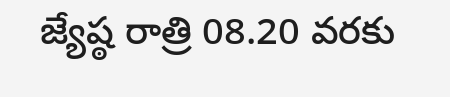జ్యేష్ఠ రాత్రి 08.20 వరకు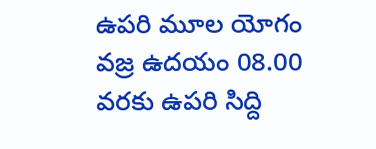ఉపరి మూల యోగం వజ్ర ఉదయం 08.00 వరకు ఉపరి సిద్ది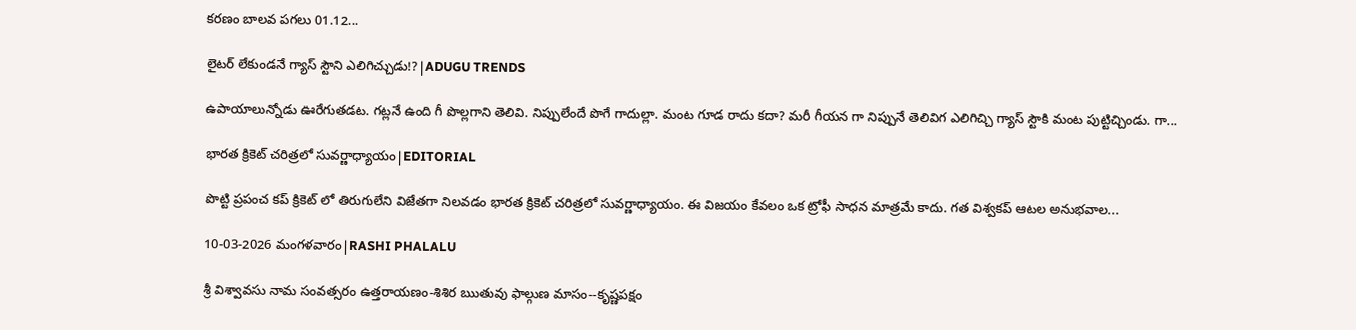కరణం బాలవ పగలు 01.12...

లైటర్ లేకుండనే గ్యాస్ స్టౌని ఎలిగిచ్చుడు!?|ADUGU TRENDS

ఉపాయాలున్నోడు ఊరేగుతడట. గట్లనే ఉంది గీ పొల్లగాని తెలివి. నిప్పులేందే పొగే గాదుల్లా. మంట గూడ రాదు కదా? మరీ గీయన గా నిప్పునే తెలివిగ ఎలిగిచ్చి గ్యాస్ స్టౌకి మంట పుట్టిచ్చిండు. గా...

భారత క్రికెట్ చరిత్రలో సువర్ణాధ్యాయం|EDITORIAL

పొట్టి ప్రపంచ కప్ క్రికెట్ లో తిరుగులేని విజేతగా నిలవడం భారత క్రికెట్ చరిత్రలో సువర్ణాధ్యాయం. ఈ విజయం కేవలం ఒక ట్రోఫీ సాధన మాత్రమే కాదు. గత విశ్వకప్ ఆటల అనుభవాల...

10-03-2026 మంగళవారం|RASHI PHALALU

శ్రీ విశ్వావసు నామ సంవత్సరం ఉత్తరాయణం-శిశిర ఋతువు ఫాల్గుణ మాసం--కృష్ణపక్షం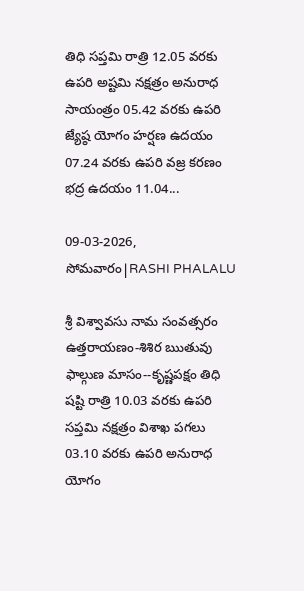తిధి సప్తమి రాత్రి 12.05 వరకు ఉపరి అష్టమి నక్షత్రం అనురాధ సాయంత్రం 05.42 వరకు ఉపరి జ్యేష్ఠ యోగం హర్షణ ఉదయం 07.24 వరకు ఉపరి వజ్ర కరణం భద్ర ఉదయం 11.04...

09-03-2026, సోమవారం|RASHI PHALALU

శ్రీ విశ్వావసు నామ సంవత్సరం ఉత్తరాయణం-శిశిర ఋతువు ఫాల్గుణ మాసం--కృష్ణపక్షం తిధి షష్టి రాత్రి 10.03 వరకు ఉపరి సప్తమి నక్షత్రం విశాఖ పగలు 03.10 వరకు ఉపరి అనురాధ యోగం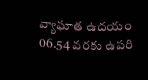వ్యాఘాత ఉదయం 06.54 వరకు ఉపరి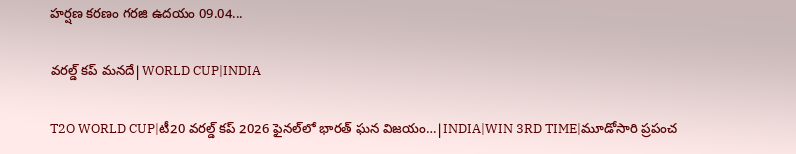హర్షణ కరణం గరజి ఉదయం 09.04...

వరల్డ్ కప్ మనదే|WORLD CUP|INDIA

T2O WORLD CUP|టీ20 వరల్డ్ కప్ 2026 ఫైనల్‌లో భారత్ ఘన విజయం…|INDIA|WIN 3RD TIME|మూడోసారి ప్రపంచ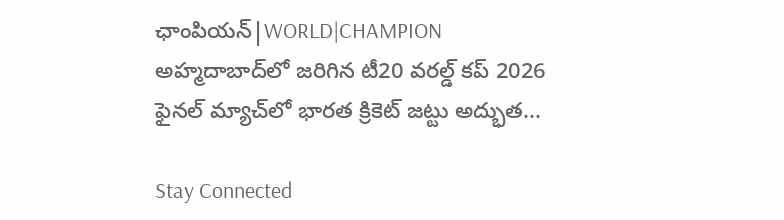ఛాంపియన్|WORLD|CHAMPION అహ్మదాబాద్‌లో జరిగిన టీ20 వరల్డ్ కప్ 2026 ఫైనల్ మ్యాచ్‌లో భారత క్రికెట్ జట్టు అద్భుత...

Stay Connected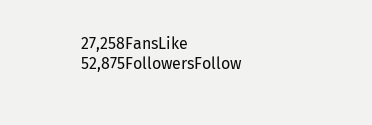27,258FansLike
52,875FollowersFollow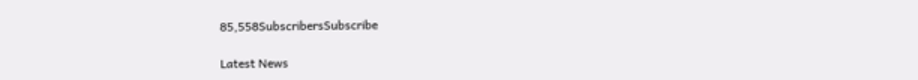85,558SubscribersSubscribe

Latest News